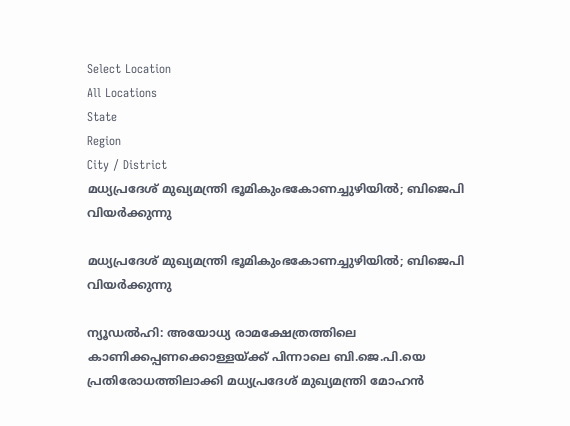Select Location
All Locations
State
Region
City / District
മധ്യപ്രദേശ് മുഖ്യമന്ത്രി ഭൂമികുംഭകോണച്ചുഴിയിൽ; ബിജെപി വിയർക്കുന്നു

മധ്യപ്രദേശ് മുഖ്യമന്ത്രി ഭൂമികുംഭകോണച്ചുഴിയിൽ; ബിജെപി വിയർക്കുന്നു

ന്യൂഡൽഹി: അയോധ്യ രാമക്ഷേത്രത്തിലെ കാണിക്കപ്പണക്കൊള്ളയ്ക്ക് പിന്നാലെ ബി.ജെ.പി.യെ പ്രതിരോധത്തിലാക്കി മധ്യപ്രദേശ് മുഖ്യമന്ത്രി മോഹൻ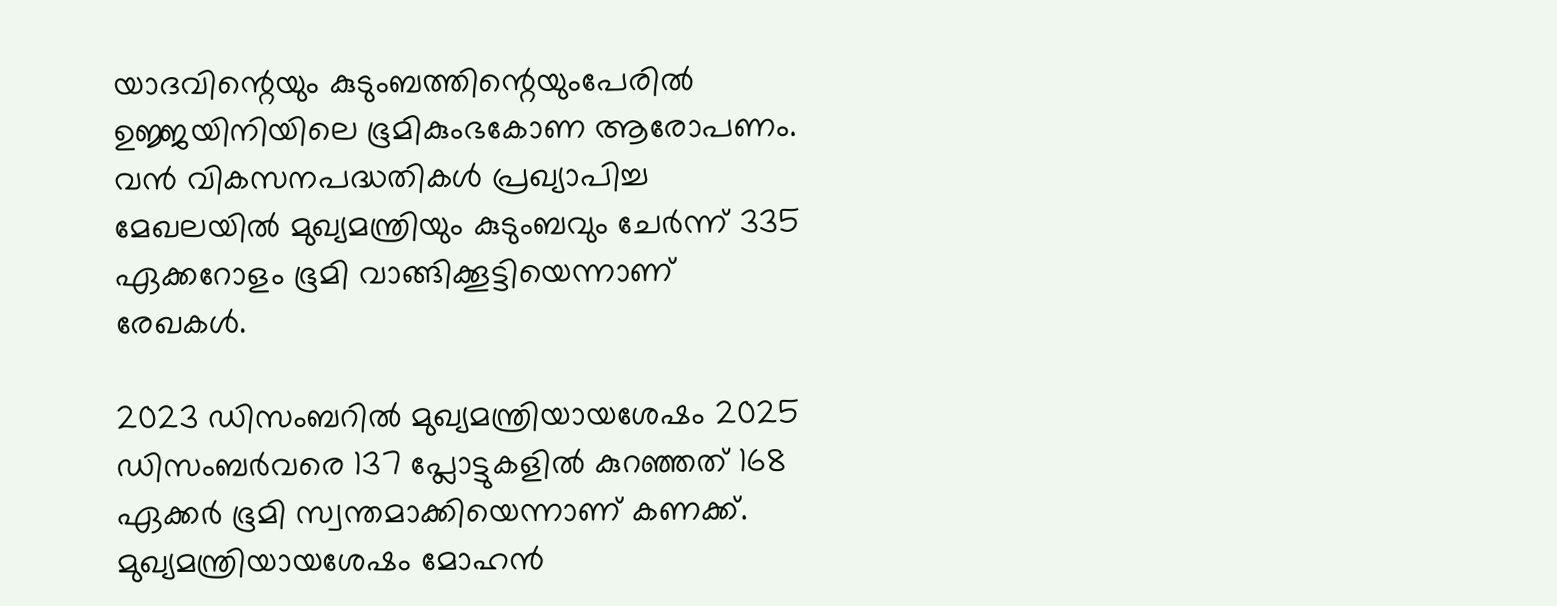യാദവിന്റെയും കുടുംബത്തിന്റെയുംപേരിൽ ഉജ്ജയിനിയിലെ ഭൂമികുംഭകോണ ആരോപണം. വൻ വികസനപദ്ധതികൾ പ്രഖ്യാപിച്ച മേഖലയിൽ മുഖ്യമന്ത്രിയും കുടുംബവും ചേർന്ന് 335 ഏക്കറോളം ഭൂമി വാങ്ങിക്കൂട്ടിയെന്നാണ് രേഖകൾ.

2023 ഡിസംബറിൽ മുഖ്യമന്ത്രിയായശേഷം 2025 ഡിസംബർവരെ 137 പ്ലോട്ടുകളിൽ കുറഞ്ഞത് 168 ഏക്കർ ഭൂമി സ്വന്തമാക്കിയെന്നാണ് കണക്ക്. മുഖ്യമന്ത്രിയായശേഷം മോഹൻ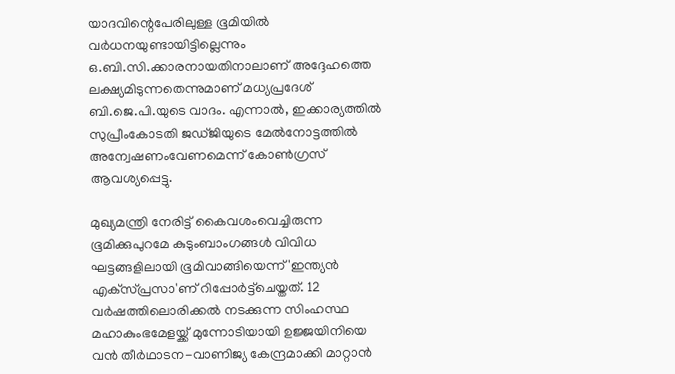യാദവിന്റെപേരിലുള്ള ഭൂമിയിൽ വർധനയുണ്ടായിട്ടില്ലെന്നും ഒ.ബി.സി.ക്കാരനായതിനാലാണ് അദ്ദേഹത്തെ ലക്ഷ്യമിടുന്നതെന്നുമാണ് മധ്യപ്രദേശ് ബി.ജെ.പി.യുടെ വാദം. എന്നാൽ, ഇക്കാര്യത്തിൽ സുപ്രീംകോടതി ജഡ്ജിയുടെ മേൽനോട്ടത്തിൽ അന്വേഷണംവേണമെന്ന് കോൺഗ്രസ് ആവശ്യപ്പെട്ടു.

മുഖ്യമന്ത്രി നേരിട്ട് കൈവശംവെച്ചിരുന്ന ഭൂമിക്കുപുറമേ കുടുംബാംഗങ്ങൾ വിവിധ ഘട്ടങ്ങളിലായി ഭൂമിവാങ്ങിയെന്ന് 'ഇന്ത്യൻ എക്‌സ്പ്രസാ'ണ് റിപ്പോർട്ട്‌ചെയ്തത്. 12 വർഷത്തിലൊരിക്കൽ നടക്കുന്ന സിംഹസ്ഥ മഹാകുംഭമേളയ്ക്ക് മുന്നോടിയായി ഉജ്ജയിനിയെ വൻ തീർഥാടന-വാണിജ്യ കേന്ദ്രമാക്കി മാറ്റാൻ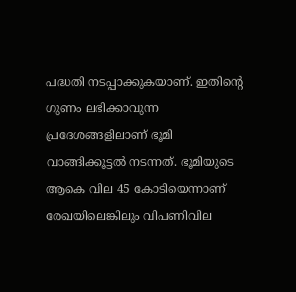പദ്ധതി നടപ്പാക്കുകയാണ്. ഇതിന്റെ ഗുണം ലഭിക്കാവുന്ന പ്രദേശങ്ങളിലാണ് ഭൂമി വാങ്ങിക്കൂട്ടൽ നടന്നത്. ഭൂമിയുടെ ആകെ വില 45 കോടിയെന്നാണ് രേഖയിലെങ്കിലും വിപണിവില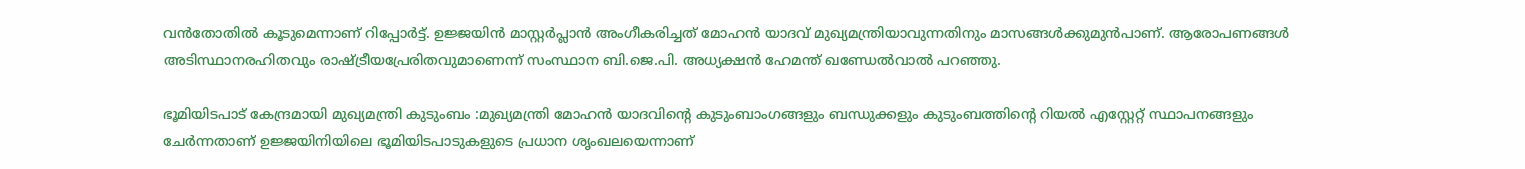വൻതോതിൽ കൂടുമെന്നാണ് റിപ്പോർട്ട്. ഉജ്ജയിൻ മാസ്റ്റർപ്ലാൻ അംഗീകരിച്ചത് മോഹൻ യാദവ് മുഖ്യമന്ത്രിയാവുന്നതിനും മാസങ്ങൾക്കുമുൻപാണ്. ആരോപണങ്ങൾ അടിസ്ഥാനരഹിതവും രാഷ്ട്രീയപ്രേരിതവുമാണെന്ന് സംസ്ഥാന ബി.ജെ.പി. അധ്യക്ഷൻ ഹേമന്ത് ഖണ്ഡേൽവാൽ പറഞ്ഞു.

ഭൂമിയിടപാട് കേന്ദ്രമായി മുഖ്യമന്ത്രി കുടുംബം :മുഖ്യമന്ത്രി മോഹൻ യാദവിന്റെ കുടുംബാംഗങ്ങളും ബന്ധുക്കളും കുടുംബത്തിന്റെ റിയൽ എസ്റ്റേറ്റ് സ്ഥാപനങ്ങളും ചേർന്നതാണ് ഉജ്ജയിനിയിലെ ഭൂമിയിടപാടുകളുടെ പ്രധാന ശൃംഖലയെന്നാണ്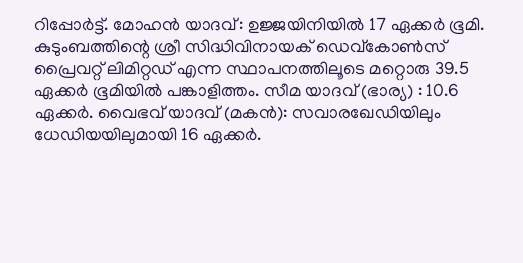റിപ്പോർട്ട്. മോഹൻ യാദവ്: ഉജ്ജയിനിയിൽ 17 ഏക്കർ ഭൂമി. കുടുംബത്തിന്റെ ശ്രീ സിദ്ധിവിനായക് ഡെവ്കോൺസ് പ്രൈവറ്റ് ലിമിറ്റഡ് എന്ന സ്ഥാപനത്തിലൂടെ മറ്റൊരു 39.5 ഏക്കർ ഭൂമിയിൽ പങ്കാളിത്തം. സീമ യാദവ് (ഭാര്യ) : 10.6 ഏക്കർ. വൈഭവ് യാദവ് (മകൻ): സവാരഖേഡിയിലും ധേഡിയയിലുമായി 16 ഏക്കർ.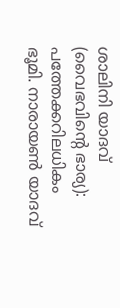ശാലിനി യാദവ് (വൈഭവിന്റെ ഭാര്യ): പത്തേക്കറിലധികം ഭൂമി. നാരായൺ യാദവ്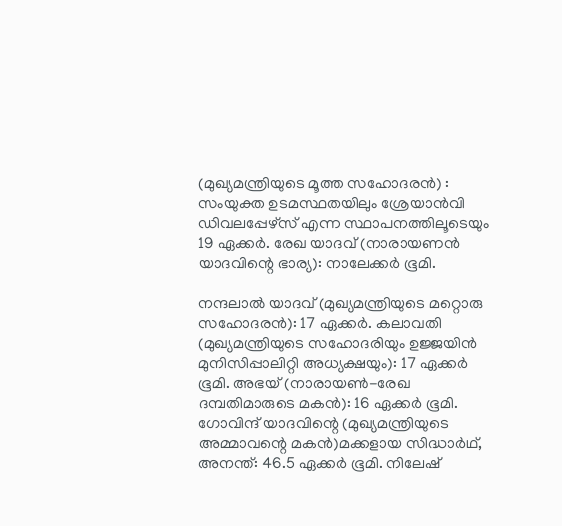(മുഖ്യമന്ത്രിയുടെ മൂത്ത സഹോദരൻ) : സംയുക്ത ഉടമസ്ഥതയിലും ശ്രേയാൻവി ഡിവലപ്പേഴ്സ് എന്ന സ്ഥാപനത്തിലൂടെയും 19 ഏക്കർ. രേഖ യാദവ് (നാരായണൻ യാദവിന്റെ ഭാര്യ): നാലേക്കർ ഭൂമി.

നന്ദലാൽ യാദവ് (മുഖ്യമന്ത്രിയുടെ മറ്റൊരു സഹോദരൻ): 17 ഏക്കർ. കലാവതി (മുഖ്യമന്ത്രിയുടെ സഹോദരിയും ഉജ്ജയിൻ മുനിസിപ്പാലിറ്റി അധ്യക്ഷയും): 17 ഏക്കർ ഭൂമി. അഭയ് (നാരായൺ-രേഖ ദമ്പതിമാരുടെ മകൻ): 16 ഏക്കർ ഭൂമി. ഗോവിന്ദ് യാദവിന്റെ (മുഖ്യമന്ത്രിയുടെ അമ്മാവന്റെ മകൻ)മക്കളായ സിദ്ധാർഥ്, അനന്ത്: 46.5 ഏക്കർ ഭൂമി. നിലേഷ്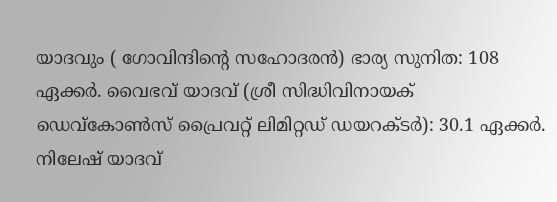യാദവും ( ഗോവിന്ദിന്റെ സഹോദരൻ) ഭാര്യ സുനിത: 108 ഏക്കർ. വൈഭവ് യാദവ് (ശ്രീ സിദ്ധിവിനായക് ഡെവ്കോൺസ് പ്രൈവറ്റ് ലിമിറ്റഡ് ഡയറക്ടർ): 30.1 ഏക്കർ. നിലേഷ് യാദവ്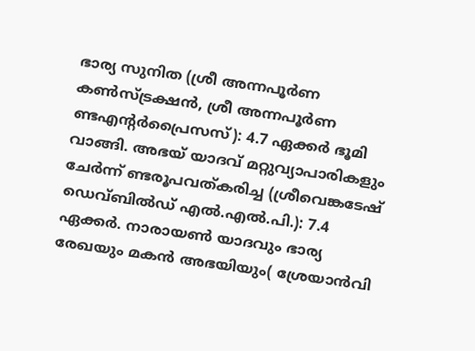ഭാര്യ സുനിത (ശ്രീ അന്നപൂർണ കൺസ്ട്രക്ഷൻ, ശ്രീ അന്നപൂർണ ണ്ടഎന്റർപ്രൈസസ്): 4.7 ഏക്കർ ഭൂമി വാങ്ങി. അഭയ് യാദവ് മറ്റുവ്യാപാരികളും ചേർന്ന് ണ്ടരൂപവത്കരിച്ച (ശ്രീവെങ്കടേഷ് ഡെവ്ബിൽഡ് എൽ.എൽ.പി.): 7.4 ഏക്കർ. നാരായൺ യാദവും ഭാര്യ രേഖയും മകൻ അഭയിയും( ശ്രേയാൻവി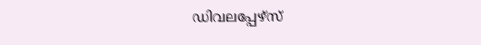ഡിവലപ്പേഴ്സ്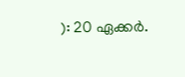): 20 ഏക്കർ.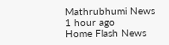Mathrubhumi News 1 hour ago
Home Flash News